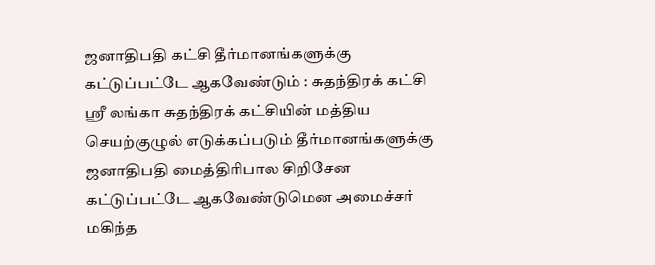ஜனாதிபதி கட்சி தீர்மானங்களுக்கு கட்டுப்பட்டே ஆகவேண்டும் : சுதந்திரக் கட்சி
ஶ்ரீ லங்கா சுதந்திரக் கட்சியின் மத்திய செயற்குழுல் எடுக்கப்படும் தீர்மானங்களுக்கு ஜனாதிபதி மைத்திரிபால சிறிசேன கட்டுப்பட்டே ஆகவேண்டுமென அமைச்சர் மகிந்த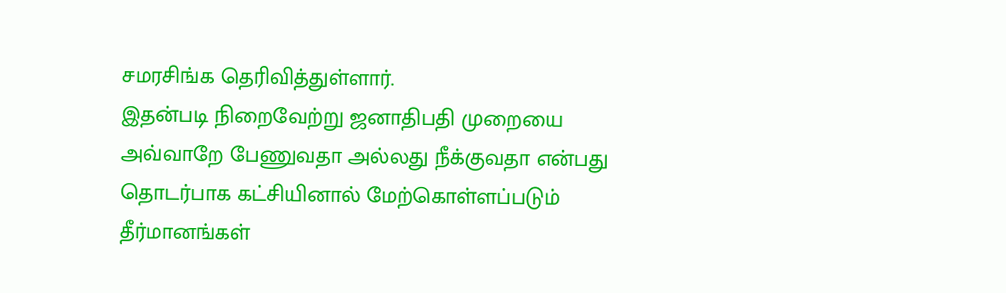சமரசிங்க தெரிவித்துள்ளார்.
இதன்படி நிறைவேற்று ஜனாதிபதி முறையை அவ்வாறே பேணுவதா அல்லது நீக்குவதா என்பது தொடர்பாக கட்சியினால் மேற்கொள்ளப்படும் தீர்மானங்கள்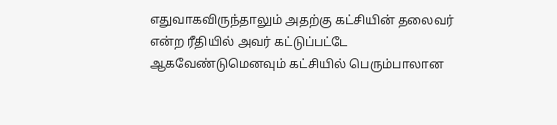எதுவாகவிருந்தாலும் அதற்கு கட்சியின் தலைவர் என்ற ரீதியில் அவர் கட்டுப்பட்டே ஆகவேண்டுமெனவும் கட்சியில் பெரும்பாலான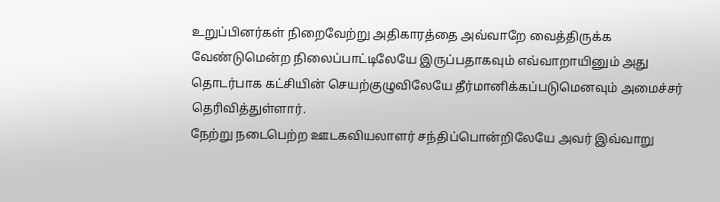உறுப்பினர்கள் நிறைவேற்று அதிகாரத்தை அவ்வாறே வைத்திருக்க வேண்டுமென்ற நிலைப்பாட்டிலேயே இருப்பதாகவும் எவ்வாறாயினும் அது தொடர்பாக கட்சியின் செயற்குழுவிலேயே தீர்மானிக்கப்படுமெனவும் அமைச்சர் தெரிவித்துள்ளார்.
நேற்று நடைபெற்ற ஊடகவியலாளர் சந்திப்பொன்றிலேயே அவர் இவ்வாறு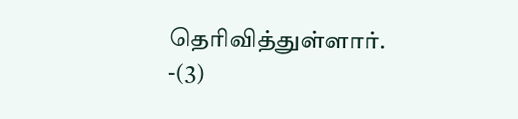தெரிவித்துள்ளார். -(3)